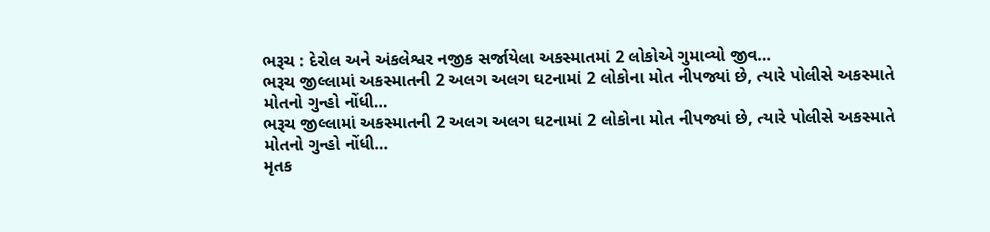ભરૂચ : દેરોલ અને અંકલેશ્વર નજીક સર્જાયેલા અકસ્માતમાં 2 લોકોએ ગુમાવ્યો જીવ…
ભરૂચ જીલ્લામાં અકસ્માતની 2 અલગ અલગ ઘટનામાં 2 લોકોના મોત નીપજ્યાં છે, ત્યારે પોલીસે અકસ્માતે મોતનો ગુન્હો નોંધી…
ભરૂચ જીલ્લામાં અકસ્માતની 2 અલગ અલગ ઘટનામાં 2 લોકોના મોત નીપજ્યાં છે, ત્યારે પોલીસે અકસ્માતે મોતનો ગુન્હો નોંધી…
મૃતક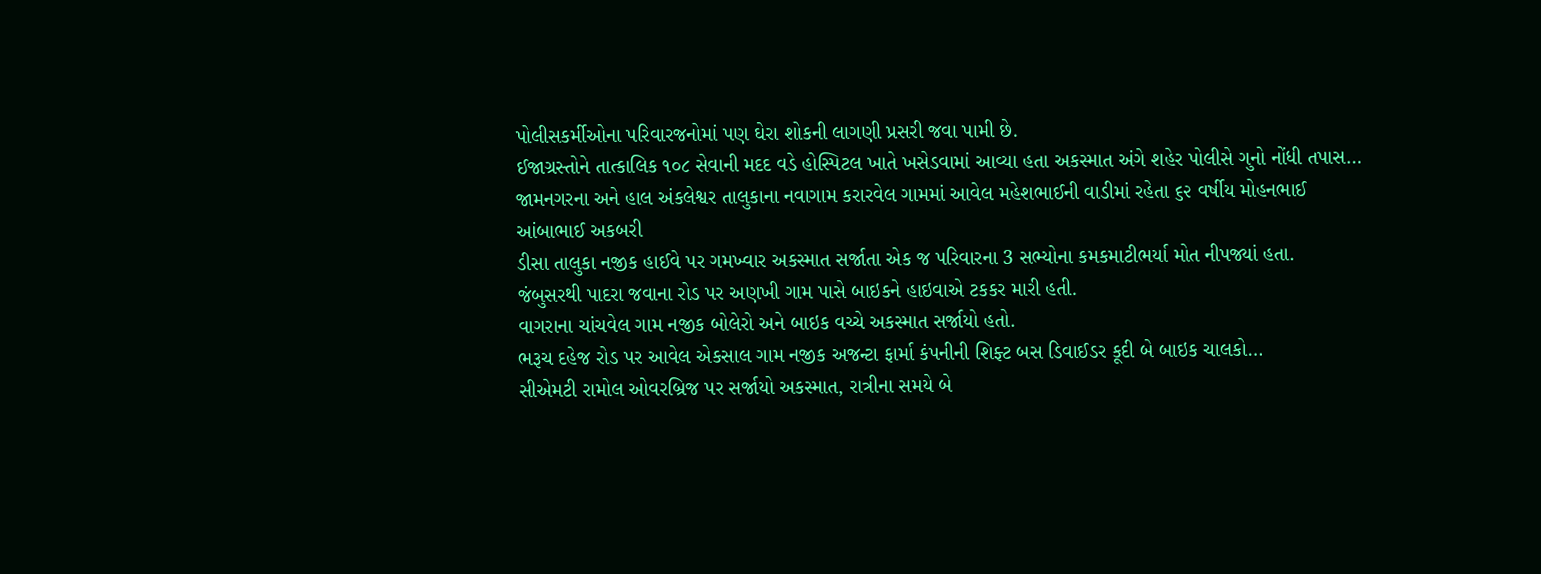પોલીસકર્મીઓના પરિવારજનોમાં પણ ઘેરા શોકની લાગણી પ્રસરી જવા પામી છે.
ઈજાગ્રસ્તોને તાત્કાલિક ૧૦૮ સેવાની મદદ વડે હોસ્પિટલ ખાતે ખસેડવામાં આવ્યા હતા અકસ્માત અંગે શહેર પોલીસે ગુનો નોંધી તપાસ…
જામનગરના અને હાલ અંકલેશ્વર તાલુકાના નવાગામ કરારવેલ ગામમાં આવેલ મહેશભાઈની વાડીમાં રહેતા ૬૨ વર્ષીય મોહનભાઈ આંબાભાઈ અકબરી
ડીસા તાલુકા નજીક હાઈવે પર ગમખ્વાર અકસ્માત સર્જાતા એક જ પરિવારના 3 સભ્યોના કમકમાટીભર્યા મોત નીપજ્યાં હતા.
જંબુસરથી પાદરા જવાના રોડ પર અણખી ગામ પાસે બાઇકને હાઇવાએ ટકકર મારી હતી.
વાગરાના ચાંચવેલ ગામ નજીક બોલેરો અને બાઇક વચ્ચે અકસ્માત સર્જાયો હતો.
ભરૂચ દહેજ રોડ પર આવેલ એકસાલ ગામ નજીક અજન્ટા ફાર્મા કંપનીની શિફ્ટ બસ ડિવાઈડર કૂદી બે બાઇક ચાલકો…
સીએમટી રામોલ ઓવરબ્રિજ પર સર્જાયો અકસ્માત, રાત્રીના સમયે બે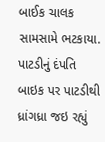બાઈક ચાલક સામસામે ભટકાયા.
પાટડીનું દંપતિ બાઇક પર પાટડીથી ધ્રાંગધ્રા જઇ રહ્યું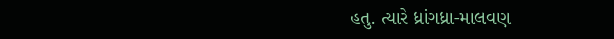હતુ. ત્યારે ધ્રાંગધ્રા-માલવણ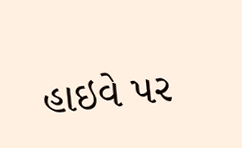હાઇવે પર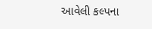આવેલી કલ્પના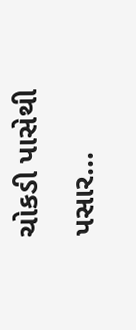ચોકડી પાસેથી પસાર…